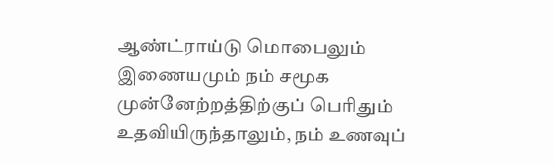ஆண்ட்ராய்டு மொபைலும் இணையமும் நம் சமூக முன்னேற்றத்திற்குப் பெரிதும் உதவியிருந்தாலும், நம் உணவுப்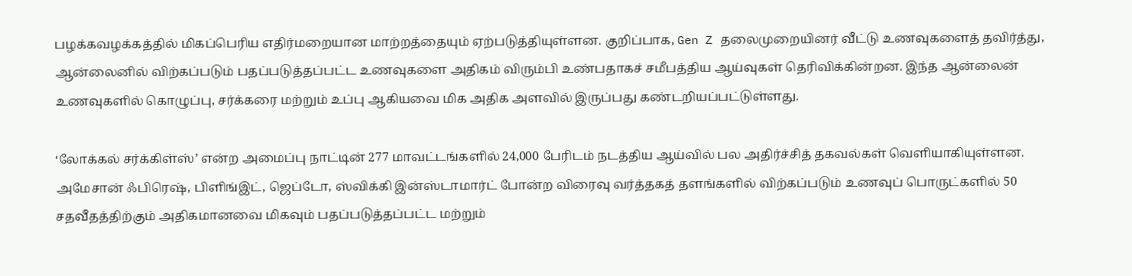பழக்கவழக்கத்தில் மிகப்பெரிய எதிர்மறையான மாற்றத்தையும் ஏற்படுத்தியுள்ளன. குறிப்பாக, Gen Z தலைமுறையினர் வீட்டு உணவுகளைத் தவிர்த்து, ஆன்லைனில் விற்கப்படும் பதப்படுத்தப்பட்ட உணவுகளை அதிகம் விரும்பி உண்பதாகச் சமீபத்திய ஆய்வுகள் தெரிவிக்கின்றன. இந்த ஆன்லைன் உணவுகளில் கொழுப்பு, சர்க்கரை மற்றும் உப்பு ஆகியவை மிக அதிக அளவில் இருப்பது கண்டறியப்பட்டுள்ளது.

‘லோக்கல் சர்க்கிள்ஸ்’ என்ற அமைப்பு நாட்டின் 277 மாவட்டங்களில் 24,000 பேரிடம் நடத்திய ஆய்வில் பல அதிர்ச்சித் தகவல்கள் வெளியாகியுள்ளன. அமேசான் ஃபிரெஷ், பிளிங்இட், ஜெப்டோ, ஸ்விக்கி இன்ஸ்டாமார்ட் போன்ற விரைவு வர்த்தகத் தளங்களில் விற்கப்படும் உணவுப் பொருட்களில் 50 சதவீதத்திற்கும் அதிகமானவை மிகவும் பதப்படுத்தப்பட்ட மற்றும்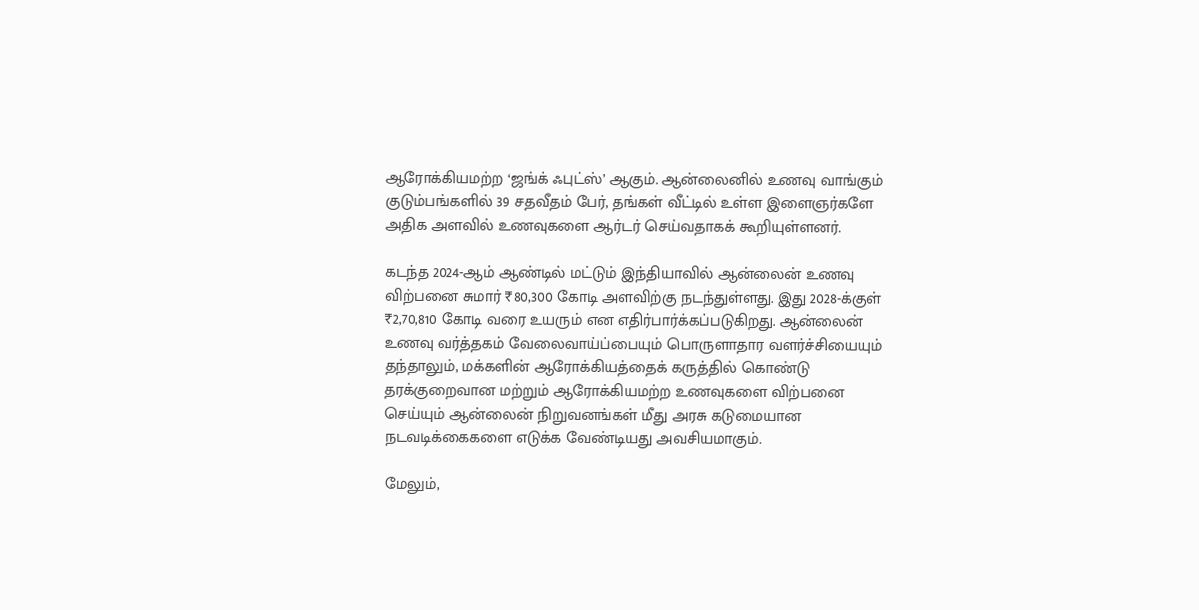ஆரோக்கியமற்ற ‘ஜங்க் ஃபுட்ஸ்’ ஆகும். ஆன்லைனில் உணவு வாங்கும் குடும்பங்களில் 39 சதவீதம் பேர், தங்கள் வீட்டில் உள்ள இளைஞர்களே அதிக அளவில் உணவுகளை ஆர்டர் செய்வதாகக் கூறியுள்ளனர்.

கடந்த 2024-ஆம் ஆண்டில் மட்டும் இந்தியாவில் ஆன்லைன் உணவு விற்பனை சுமார் ₹80,300 கோடி அளவிற்கு நடந்துள்ளது. இது 2028-க்குள் ₹2,70,810 கோடி வரை உயரும் என எதிர்பார்க்கப்படுகிறது. ஆன்லைன் உணவு வர்த்தகம் வேலைவாய்ப்பையும் பொருளாதார வளர்ச்சியையும் தந்தாலும், மக்களின் ஆரோக்கியத்தைக் கருத்தில் கொண்டு தரக்குறைவான மற்றும் ஆரோக்கியமற்ற உணவுகளை விற்பனை செய்யும் ஆன்லைன் நிறுவனங்கள் மீது அரசு கடுமையான நடவடிக்கைகளை எடுக்க வேண்டியது அவசியமாகும்.

மேலும்,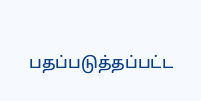பதப்படுத்தப்பட்ட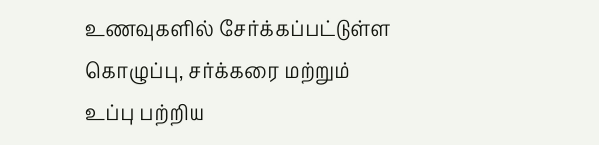உணவுகளில் சேர்க்கப்பட்டுள்ள கொழுப்பு, சர்க்கரை மற்றும் உப்பு பற்றிய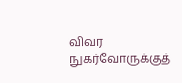விவர நுகர்வோருக்குத்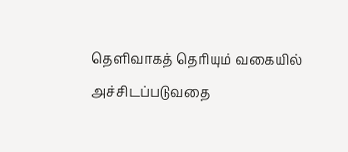தெளிவாகத் தெரியும் வகையில் அச்சிடப்படுவதை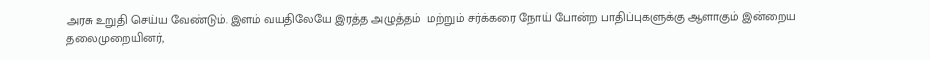அரசு உறுதி செய்ய வேண்டும். இளம் வயதிலேயே இரத்த அழுத்தம்  மற்றும் சர்க்கரை நோய் போன்ற பாதிப்புகளுக்கு ஆளாகும் இன்றைய தலைமுறையினர்,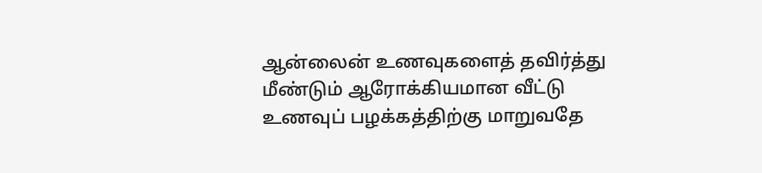ஆன்லைன் உணவுகளைத் தவிர்த்து மீண்டும் ஆரோக்கியமான வீட்டு உணவுப் பழக்கத்திற்கு மாறுவதே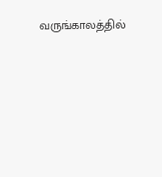வருங்காலத்தில்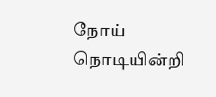நோய் நொடியின்றி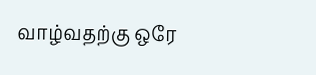வாழ்வதற்கு ஒரே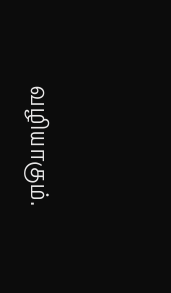வழியாகும்.